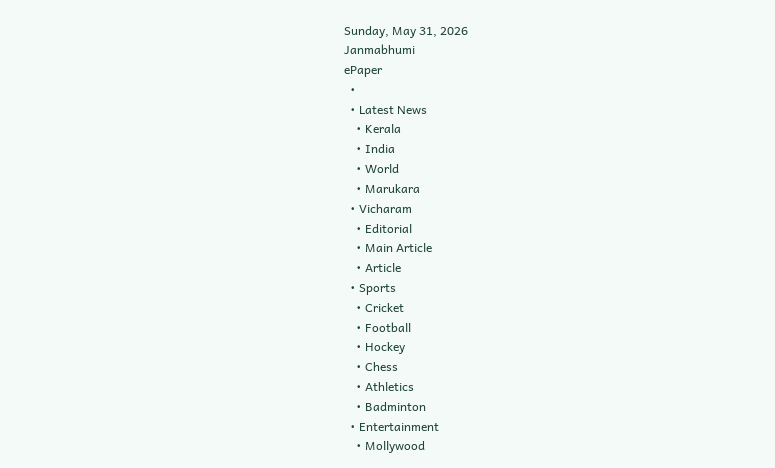Sunday, May 31, 2026
Janmabhumi
ePaper
  •
  • Latest News
    • Kerala
    • India
    • World
    • Marukara
  • Vicharam
    • Editorial
    • Main Article
    • Article
  • Sports
    • Cricket
    • Football
    • Hockey
    • Chess
    • Athletics
    • Badminton
  • Entertainment
    • Mollywood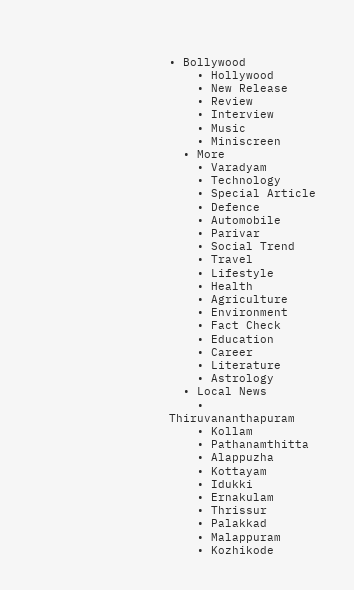• Bollywood
    • Hollywood
    • New Release
    • Review
    • Interview
    • Music
    • Miniscreen
  • More
    • Varadyam
    • Technology
    • Special Article
    • Defence
    • Automobile
    • Parivar
    • Social Trend
    • Travel
    • Lifestyle
    • Health
    • Agriculture
    • Environment
    • Fact Check
    • Education
    • Career
    • Literature
    • Astrology
  • Local News
    • Thiruvananthapuram
    • Kollam
    • Pathanamthitta
    • Alappuzha
    • Kottayam
    • Idukki
    • Ernakulam
    • Thrissur
    • Palakkad
    • Malappuram
    • Kozhikode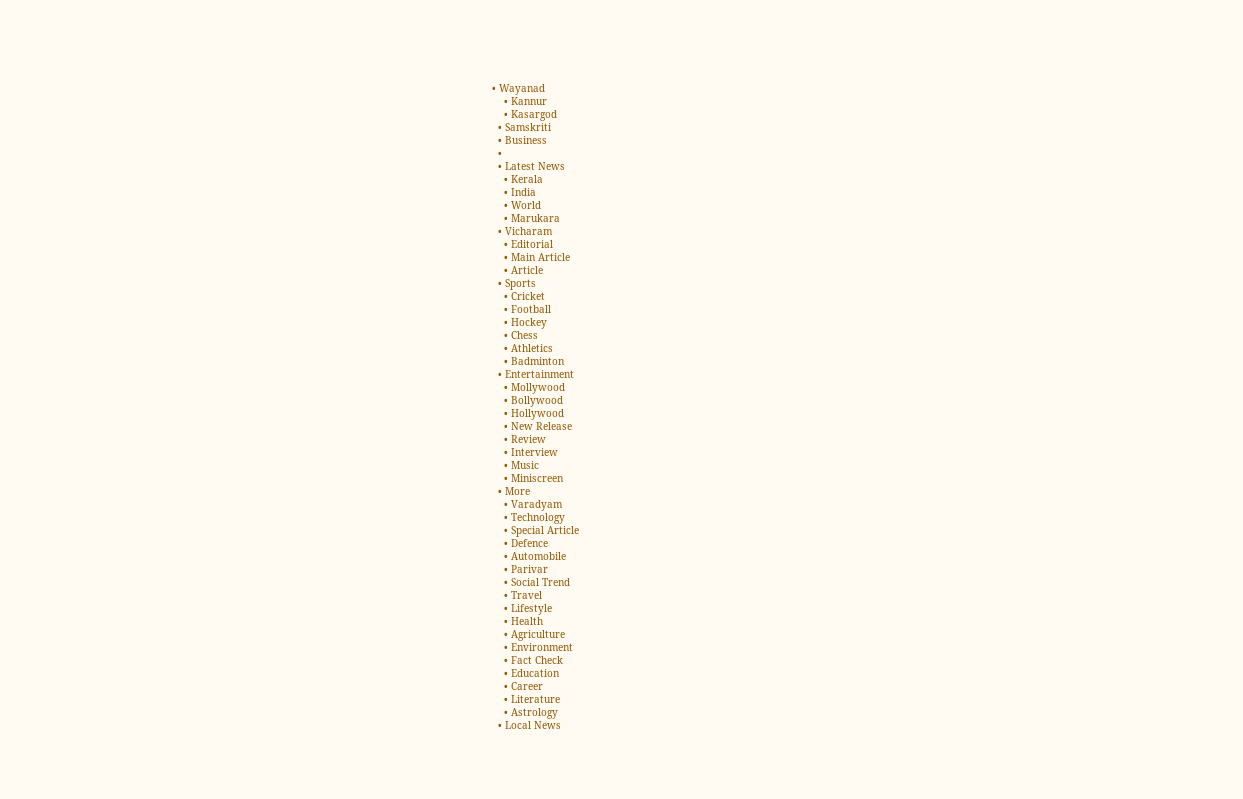• Wayanad
    • Kannur
    • Kasargod
  • Samskriti
  • Business
  •
  • Latest News
    • Kerala
    • India
    • World
    • Marukara
  • Vicharam
    • Editorial
    • Main Article
    • Article
  • Sports
    • Cricket
    • Football
    • Hockey
    • Chess
    • Athletics
    • Badminton
  • Entertainment
    • Mollywood
    • Bollywood
    • Hollywood
    • New Release
    • Review
    • Interview
    • Music
    • Miniscreen
  • More
    • Varadyam
    • Technology
    • Special Article
    • Defence
    • Automobile
    • Parivar
    • Social Trend
    • Travel
    • Lifestyle
    • Health
    • Agriculture
    • Environment
    • Fact Check
    • Education
    • Career
    • Literature
    • Astrology
  • Local News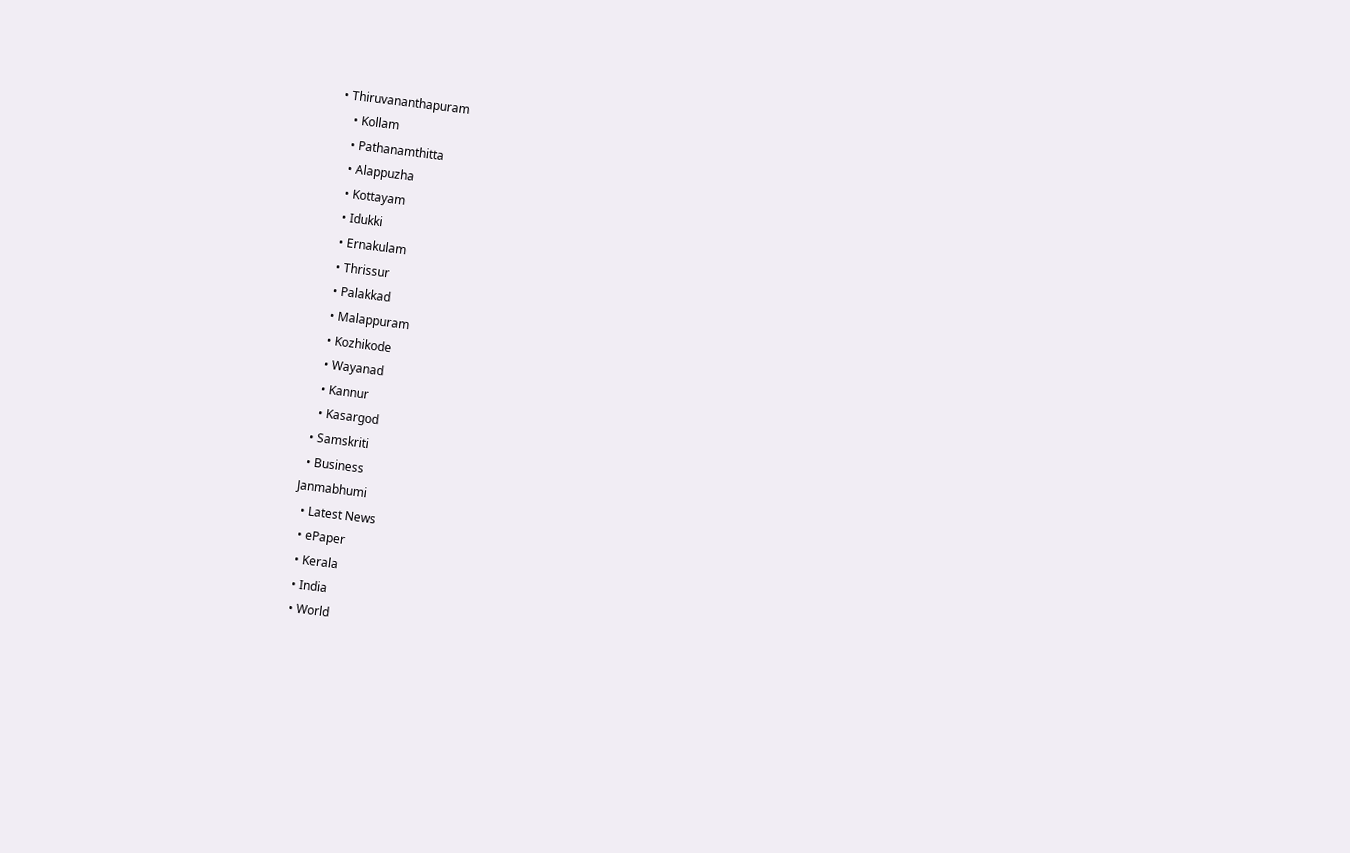• Thiruvananthapuram
    • Kollam
    • Pathanamthitta
    • Alappuzha
    • Kottayam
    • Idukki
    • Ernakulam
    • Thrissur
    • Palakkad
    • Malappuram
    • Kozhikode
    • Wayanad
    • Kannur
    • Kasargod
  • Samskriti
  • Business
Janmabhumi
  • Latest News
  • ePaper
  • Kerala
  • India
  • World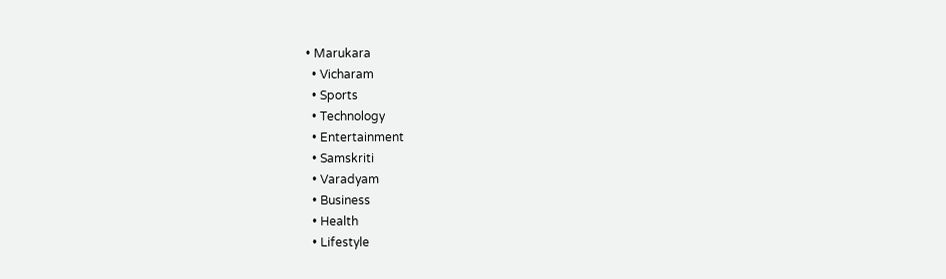• Marukara
  • Vicharam
  • Sports
  • Technology
  • Entertainment
  • Samskriti
  • Varadyam
  • Business
  • Health
  • Lifestyle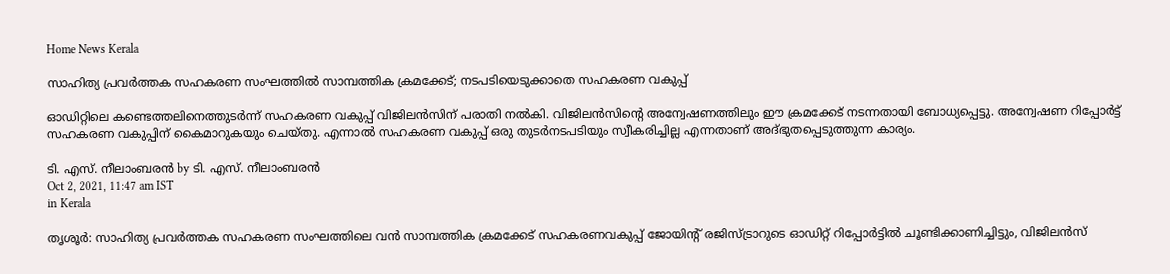Home News Kerala

സാഹിത്യ പ്രവര്‍ത്തക സഹകരണ സംഘത്തില്‍ സാമ്പത്തിക ക്രമക്കേട്; നടപടിയെടുക്കാതെ സഹകരണ വകുപ്പ്

ഓഡിറ്റിലെ കണ്ടെത്തലിനെത്തുടര്‍ന്ന് സഹകരണ വകുപ്പ് വിജിലന്‍സിന് പരാതി നല്‍കി. വിജിലന്‍സിന്റെ അന്വേഷണത്തിലും ഈ ക്രമക്കേട് നടന്നതായി ബോധ്യപ്പെട്ടു. അന്വേഷണ റിപ്പോര്‍ട്ട് സഹകരണ വകുപ്പിന് കൈമാറുകയും ചെയ്തു. എന്നാല്‍ സഹകരണ വകുപ്പ് ഒരു തുടര്‍നടപടിയും സ്വീകരിച്ചില്ല എന്നതാണ് അദ്ഭുതപ്പെടുത്തുന്ന കാര്യം.

ടി. എസ്. നീലാംബരന്‍ by ടി. എസ്. നീലാംബരന്‍
Oct 2, 2021, 11:47 am IST
in Kerala

തൃശൂര്‍: സാഹിത്യ പ്രവര്‍ത്തക സഹകരണ സംഘത്തിലെ വന്‍ സാമ്പത്തിക ക്രമക്കേട് സഹകരണവകുപ്പ് ജോയിന്റ് രജിസ്ട്രാറുടെ ഓഡിറ്റ് റിപ്പോര്‍ട്ടില്‍ ചൂണ്ടിക്കാണിച്ചിട്ടും, വിജിലന്‍സ്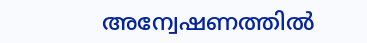അന്വേഷണത്തില്‍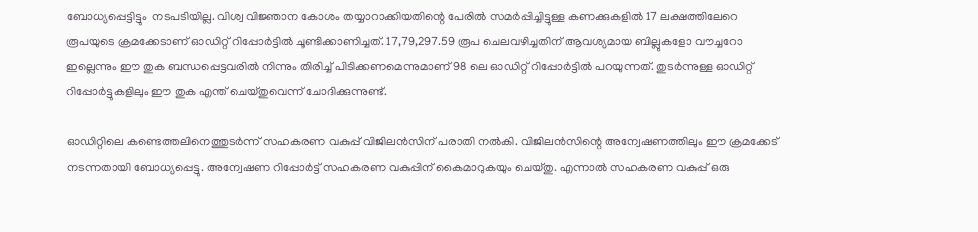ബോധ്യപ്പെട്ടിട്ടും  നടപടിയില്ല. വിശ്വ വിജ്ഞാന കോശം തയ്യാറാക്കിയതിന്റെ പേരില്‍ സമര്‍പ്പിച്ചിട്ടുള്ള കണക്കുകളില്‍ 17 ലക്ഷത്തിലേറെ രൂപയുടെ ക്രമക്കേടാണ് ഓഡിറ്റ് റിപ്പോര്‍ട്ടില്‍ ചൂണ്ടിക്കാണിച്ചത്. 17,79,297.59 രൂപ ചെലവഴിച്ചതിന് ആവശ്യമായ ബില്ലുകളോ വൗച്ചറോ ഇല്ലെന്നും ഈ തുക ബന്ധപ്പെട്ടവരില്‍ നിന്നും തിരിച്ച് പിടിക്കണമെന്നുമാണ് 98 ലെ ഓഡിറ്റ് റിപ്പോര്‍ട്ടില്‍ പറയുന്നത്. തുടര്‍ന്നുള്ള ഓഡിറ്റ് റിപ്പോര്‍ട്ടുകളിലും ഈ തുക എന്ത് ചെയ്തുവെന്ന് ചോദിക്കുന്നുണ്ട്.

ഓഡിറ്റിലെ കണ്ടെത്തലിനെത്തുടര്‍ന്ന് സഹകരണ വകുപ്പ് വിജിലന്‍സിന് പരാതി നല്‍കി. വിജിലന്‍സിന്റെ അന്വേഷണത്തിലും ഈ ക്രമക്കേട് നടന്നതായി ബോധ്യപ്പെട്ടു. അന്വേഷണ റിപ്പോര്‍ട്ട് സഹകരണ വകുപ്പിന് കൈമാറുകയും ചെയ്തു. എന്നാല്‍ സഹകരണ വകുപ്പ് ഒരു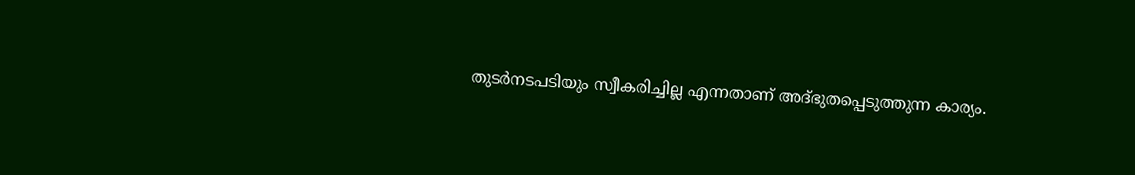തുടര്‍നടപടിയും സ്വീകരിച്ചില്ല എന്നതാണ് അദ്ഭുതപ്പെടുത്തുന്ന കാര്യം.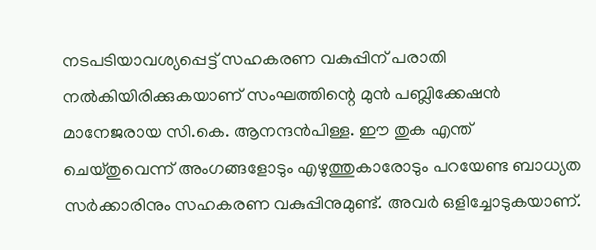നടപടിയാവശ്യപ്പെട്ട് സഹകരണ വകുപ്പിന് പരാതി നല്‍കിയിരിക്കുകയാണ് സംഘത്തിന്റെ മുന്‍ പബ്ലിക്കേഷന്‍ മാനേജരായ സി.കെ. ആനന്ദന്‍പിള്ള. ഈ തുക എന്ത് ചെയ്തുവെന്ന് അംഗങ്ങളോടും എഴുത്തുകാരോടും പറയേണ്ട ബാധ്യത സര്‍ക്കാരിനും സഹകരണ വകുപ്പിനുമുണ്ട്. അവര്‍ ഒളിച്ചോടുകയാണ്.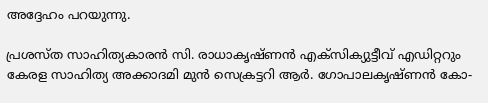അദ്ദേഹം പറയുന്നു.

പ്രശസ്ത സാഹിത്യകാരന്‍ സി. രാധാകൃഷ്ണന്‍ എക്‌സിക്യുട്ടീവ് എഡിറ്ററും കേരള സാഹിത്യ അക്കാദമി മുന്‍ സെക്രട്ടറി ആര്‍. ഗോപാലകൃഷ്ണന്‍ കോ-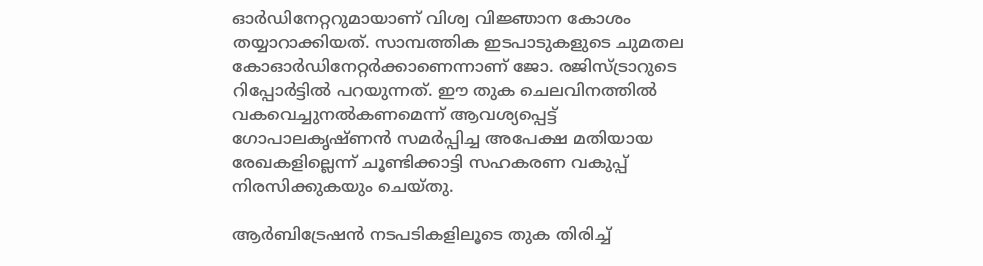ഓര്‍ഡിനേറ്ററുമായാണ് വിശ്വ വിജ്ഞാന കോശം തയ്യാറാക്കിയത്. സാമ്പത്തിക ഇടപാടുകളുടെ ചുമതല കോഓര്‍ഡിനേറ്റര്‍ക്കാണെന്നാണ് ജോ. രജിസ്ട്രാറുടെ റിപ്പോര്‍ട്ടില്‍ പറയുന്നത്. ഈ തുക ചെലവിനത്തില്‍ വകവെച്ചുനല്‍കണമെന്ന് ആവശ്യപ്പെട്ട് ഗോപാലകൃഷ്ണന്‍ സമര്‍പ്പിച്ച അപേക്ഷ മതിയായ രേഖകളില്ലെന്ന് ചൂണ്ടിക്കാട്ടി സഹകരണ വകുപ്പ് നിരസിക്കുകയും ചെയ്തു.

ആര്‍ബിട്രേഷന്‍ നടപടികളിലൂടെ തുക തിരിച്ച്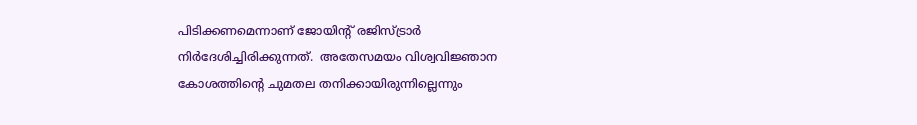പിടിക്കണമെന്നാണ് ജോയിന്റ് രജിസ്ട്രാര്‍ നിര്‍ദേശിച്ചിരിക്കുന്നത്.  അതേസമയം വിശ്വവിജ്ഞാന കോശത്തിന്റെ ചുമതല തനിക്കായിരുന്നില്ലെന്നും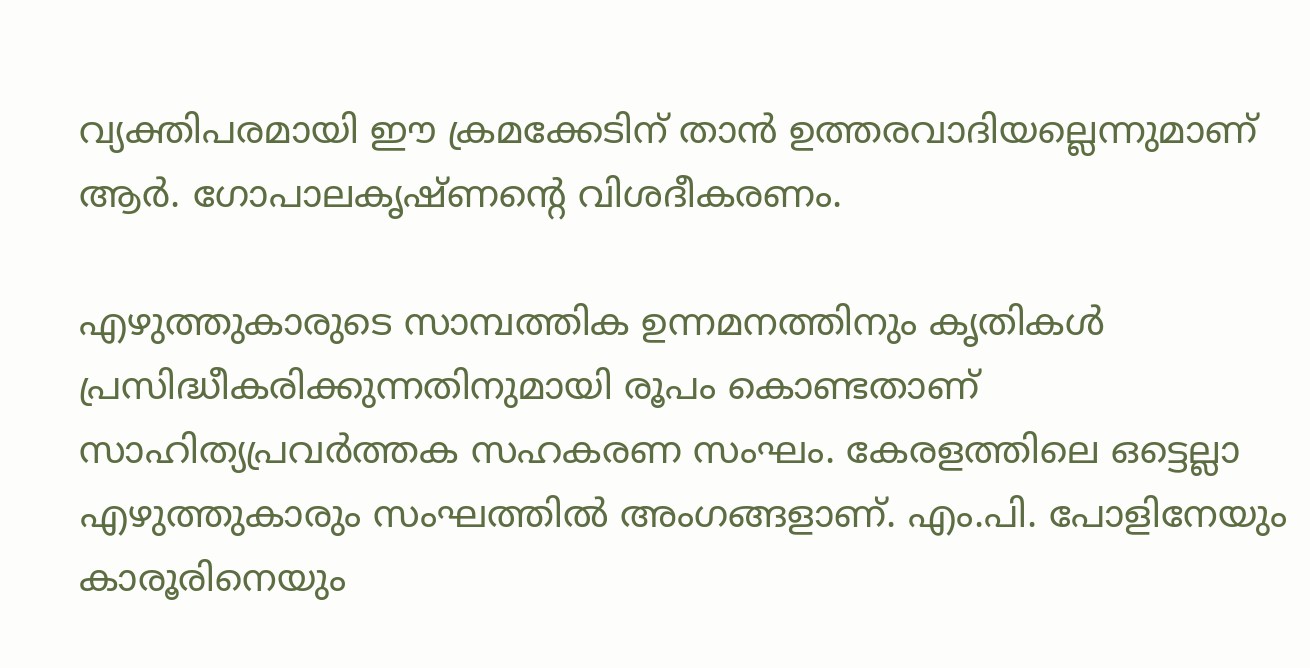വ്യക്തിപരമായി ഈ ക്രമക്കേടിന് താന്‍ ഉത്തരവാദിയല്ലെന്നുമാണ് ആര്‍. ഗോപാലകൃഷ്ണന്റെ വിശദീകരണം.

എഴുത്തുകാരുടെ സാമ്പത്തിക ഉന്നമനത്തിനും കൃതികള്‍ പ്രസിദ്ധീകരിക്കുന്നതിനുമായി രൂപം കൊണ്ടതാണ് സാഹിത്യപ്രവര്‍ത്തക സഹകരണ സംഘം. കേരളത്തിലെ ഒട്ടെല്ലാ എഴുത്തുകാരും സംഘത്തില്‍ അംഗങ്ങളാണ്. എം.പി. പോളിനേയും കാരൂരിനെയും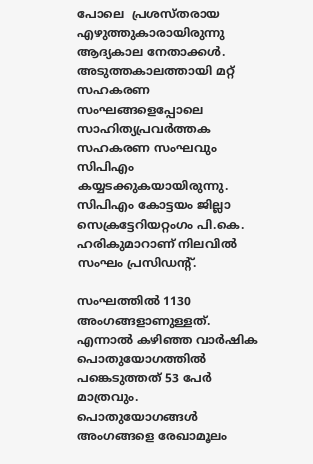പോലെ  പ്രശസ്തരായ എഴുത്തുകാരായിരുന്നു ആദ്യകാല നേതാക്കള്‍. അടുത്തകാലത്തായി മറ്റ് സഹകരണ സംഘങ്ങളെപ്പോലെ സാഹിത്യപ്രവര്‍ത്തക സഹകരണ സംഘവും സിപിഎം കയ്യടക്കുകയായിരുന്നു. സിപിഎം കോട്ടയം ജില്ലാ സെക്രട്ടേറിയറ്റംഗം പി.കെ. ഹരികുമാറാണ് നിലവില്‍ സംഘം പ്രസിഡന്റ്.

സംഘത്തില്‍ 1130 അംഗങ്ങളാണുള്ളത്. എന്നാല്‍ കഴിഞ്ഞ വാര്‍ഷിക പൊതുയോഗത്തില്‍ പങ്കെടുത്തത് 53 പേര്‍ മാത്രവും. പൊതുയോഗങ്ങള്‍ അംഗങ്ങളെ രേഖാമൂലം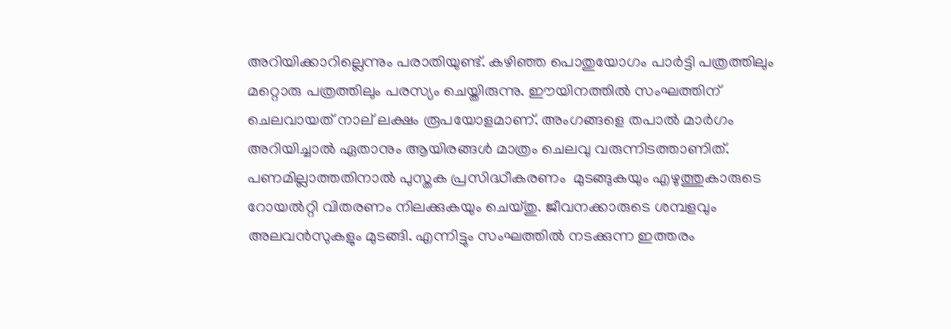അറിയിക്കാറില്ലെന്നും പരാതിയുണ്ട്. കഴിഞ്ഞ പൊതുയോഗം പാര്‍ട്ടി പത്രത്തിലും മറ്റൊരു പത്രത്തിലും പരസ്യം ചെയ്തിരുന്നു. ഈയിനത്തില്‍ സംഘത്തിന് ചെലവായത് നാല് ലക്ഷം രൂപയോളമാണ്. അംഗങ്ങളെ തപാല്‍ മാര്‍ഗം അറിയിച്ചാല്‍ ഏതാനും ആയിരങ്ങള്‍ മാത്രം ചെലവു വരുന്നിടത്താണിത്. പണമില്ലാത്തതിനാല്‍ പുസ്തക പ്രസിദ്ധീകരണം  മുടങ്ങുകയും എഴുത്തുകാരുടെ റോയല്‍റ്റി വിതരണം നിലക്കുകയും ചെയ്തു. ജീവനക്കാരുടെ ശമ്പളവും അലവന്‍സുകളും മുടങ്ങി. എന്നിട്ടും സംഘത്തില്‍ നടക്കുന്ന ഇത്തരം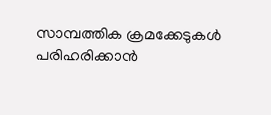സാമ്പത്തിക ക്രമക്കേടുകള്‍ പരിഹരിക്കാന്‍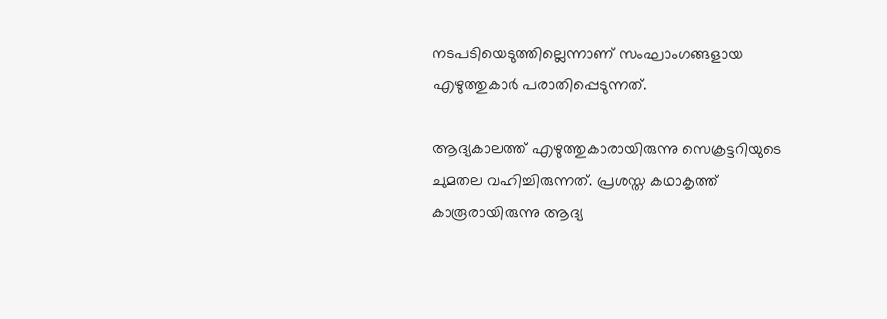നടപടിയെടുത്തില്ലെന്നാണ് സംഘാംഗങ്ങളായ എഴുത്തുകാര്‍ പരാതിപ്പെടുന്നത്.

ആദ്യകാലത്ത് എഴുത്തുകാരായിരുന്നു സെക്രട്ടറിയുടെ ചുമതല വഹിച്ചിരുന്നത്. പ്രശസ്ത കഥാകൃത്ത് കാരൂരായിരുന്നു ആദ്യ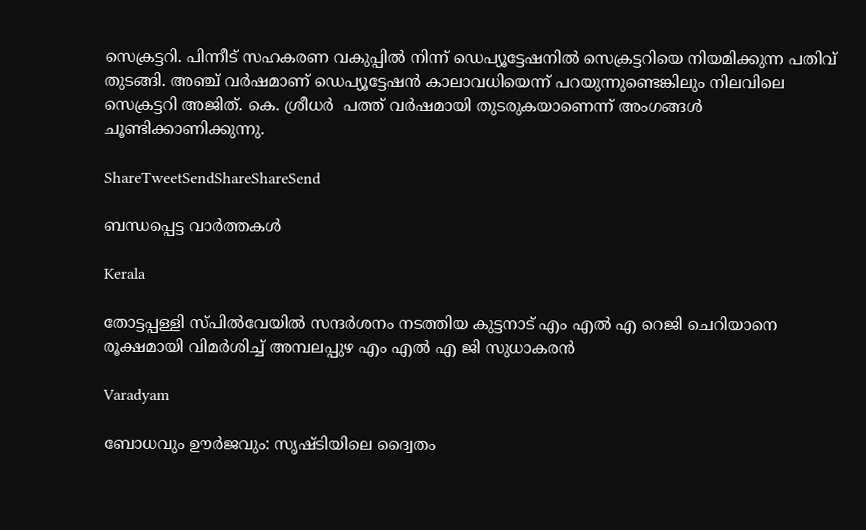സെക്രട്ടറി. പിന്നീട് സഹകരണ വകുപ്പില്‍ നിന്ന് ഡെപ്യൂട്ടേഷനില്‍ സെക്രട്ടറിയെ നിയമിക്കുന്ന പതിവ് തുടങ്ങി. അഞ്ച് വര്‍ഷമാണ് ഡെപ്യൂട്ടേഷന്‍ കാലാവധിയെന്ന് പറയുന്നുണ്ടെങ്കിലും നിലവിലെ സെക്രട്ടറി അജിത്. കെ. ശ്രീധര്‍  പത്ത് വര്‍ഷമായി തുടരുകയാണെന്ന് അംഗങ്ങള്‍ ചൂണ്ടിക്കാണിക്കുന്നു.

ShareTweetSendShareShareSend

ബന്ധപ്പെട്ട വാര്‍ത്തകള്‍

Kerala

തോട്ടപ്പള്ളി സ്പില്‍വേയില്‍ സന്ദര്‍ശനം നടത്തിയ കുട്ടനാട് എം എല്‍ എ റെജി ചെറിയാനെ രൂക്ഷമായി വിമര്‍ശിച്ച് അമ്പലപ്പുഴ എം എല്‍ എ ജി സുധാകരന്‍

Varadyam

ബോധവും ഊര്‍ജവും: സൃഷ്ടിയിലെ ദ്വൈതം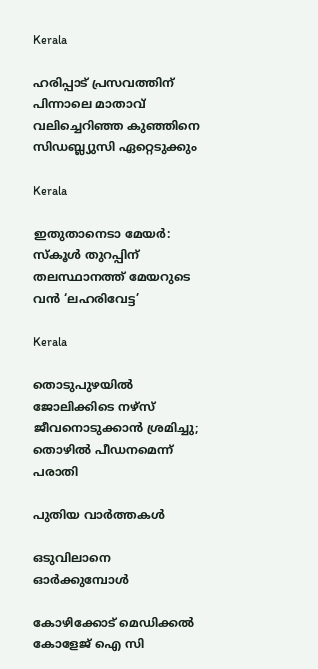Kerala

ഹരിപ്പാട് പ്രസവത്തിന് പിന്നാലെ മാതാവ് വലിച്ചെറിഞ്ഞ കുഞ്ഞിനെ സിഡബ്ല്യുസി ഏറ്റെടുക്കും

Kerala

ഇതുതാനെടാ മേയർ: സ്‌കൂൾ തുറപ്പിന് തലസ്ഥാനത്ത് മേയറുടെ വൻ ‘ലഹരിവേട്ട’

Kerala

തൊടുപുഴയിൽ ജോലിക്കിടെ നഴ്സ് ജീവനൊടുക്കാൻ ശ്രമിച്ചു; തൊഴിൽ പീഡനമെന്ന് പരാതി

പുതിയ വാര്‍ത്തകള്‍

ഒടുവിലാനെ ഓര്‍ക്കുമ്പോള്‍

കോഴിക്കോട് മെഡിക്കല്‍ കോളേജ് ഐ സി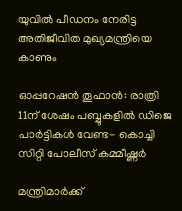യുവില്‍ പീഡനം നേരിട്ട അതിജീവിത മുഖ്യമന്ത്രിയെ കാണും

ഓപ്പറേഷന്‍ തൂഫാന്‍: രാത്രി 11ന് ശേഷം പബ്ബുകളില്‍ ഡിജെ പാര്‍ട്ടികള്‍ വേണ്ട- കൊച്ചി സിറ്റി പോലീസ് കമ്മീഷ്ണർ

മന്ത്രിമാർക്ക്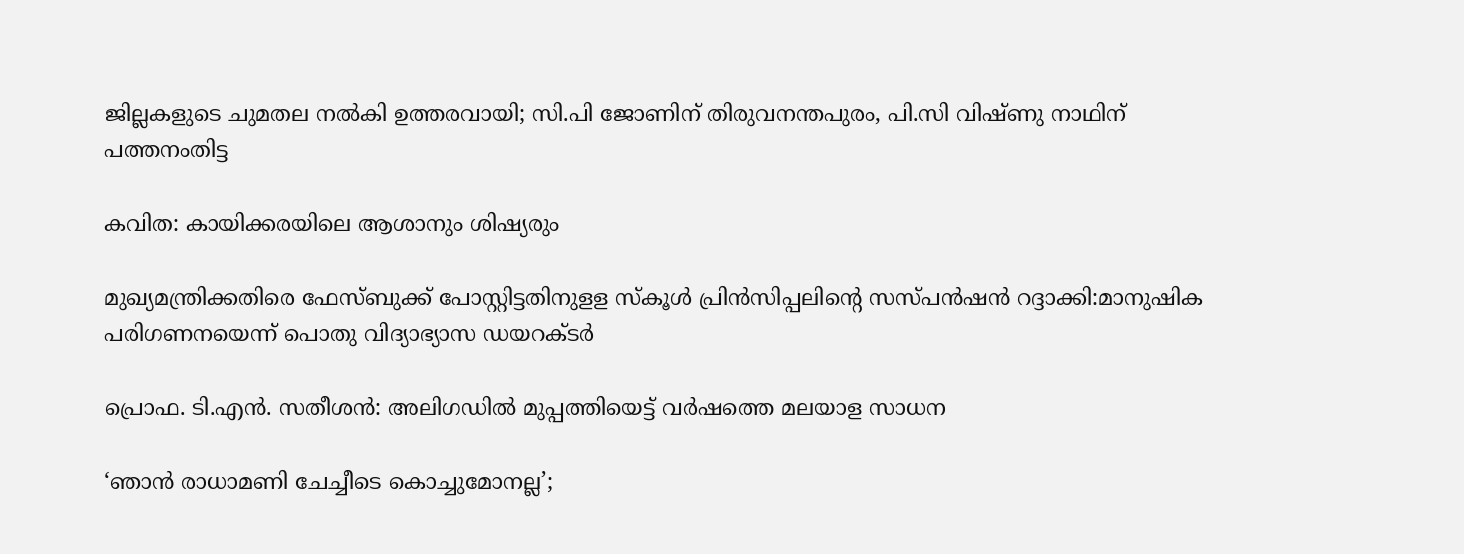ജില്ലകളുടെ ചുമതല നൽകി ഉത്തരവായി; സി.പി ജോണിന് തിരുവനന്തപുരം, പി.സി വിഷ്ണു നാഥിന് പത്തനംതിട്ട

കവിത: കായിക്കരയിലെ ആശാനും ശിഷ്യരും

മുഖ്യമന്ത്രിക്കതിരെ ഫേസ്ബുക്ക് പോസ്റ്റിട്ടതിനുളള സ്‌കൂള്‍ പ്രിന്‍സിപ്പലിന്റെ സസ്പന്‍ഷന്‍ റദ്ദാക്കി:മാനുഷിക പരിഗണനയെന്ന് പൊതു വിദ്യാഭ്യാസ ഡയറക്ടര്‍

പ്രൊഫ. ടി.എന്‍. സതീശന്‍: അലിഗഡില്‍ മുപ്പത്തിയെട്ട് വര്‍ഷത്തെ മലയാള സാധന

‘ഞാൻ രാധാമണി ചേച്ചീടെ കൊച്ചുമോനല്ല’;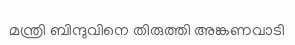മന്ത്രി ബിന്ദുവിനെ തിരുത്തി അങ്കണവാടി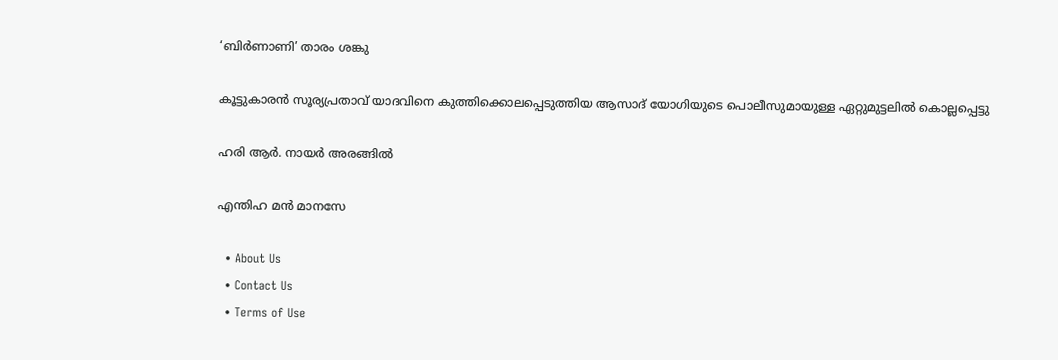‘ബിർണാണി’ താരം ശങ്കു

കൂട്ടുകാരന്‍ സൂര്യപ്രതാവ് യാദവിനെ കുത്തിക്കൊലപ്പെടുത്തിയ ആസാദ് യോഗിയുടെ പൊലീസുമായുള്ള ഏറ്റുമുട്ടലില്‍ കൊല്ലപ്പെട്ടു

ഹരി ആര്‍. നായര്‍ അരങ്ങില്‍

എന്തിഹ മന്‍ മാനസേ

  • About Us
  • Contact Us
  • Terms of Use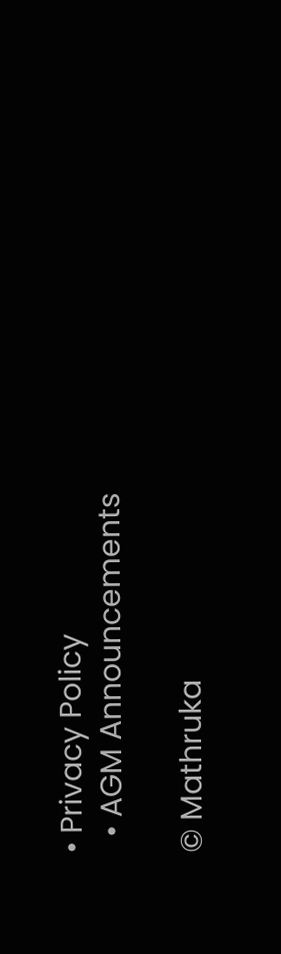• Privacy Policy
  • AGM Announcements

© Mathruka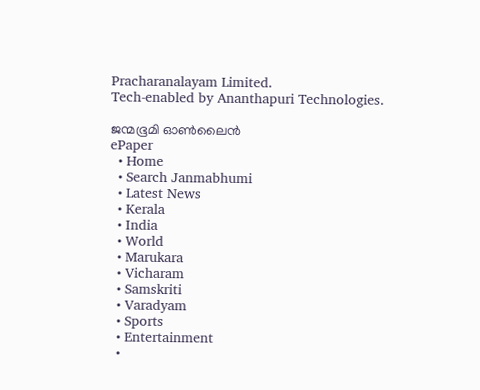Pracharanalayam Limited.
Tech-enabled by Ananthapuri Technologies.

ജന്മഭൂമി ഓണ്‍ലൈന്‍
ePaper
  • Home
  • Search Janmabhumi
  • Latest News
  • Kerala
  • India
  • World
  • Marukara
  • Vicharam
  • Samskriti
  • Varadyam
  • Sports
  • Entertainment
  •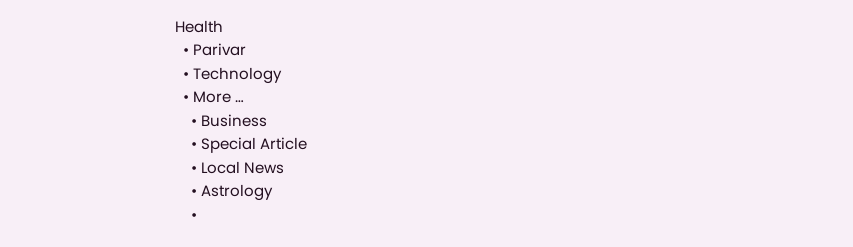Health
  • Parivar
  • Technology
  • More …
    • Business
    • Special Article
    • Local News
    • Astrology
    •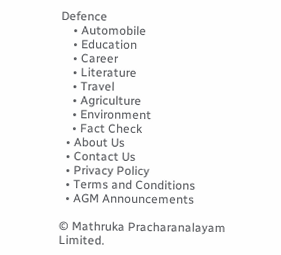Defence
    • Automobile
    • Education
    • Career
    • Literature
    • Travel
    • Agriculture
    • Environment
    • Fact Check
  • About Us
  • Contact Us
  • Privacy Policy
  • Terms and Conditions
  • AGM Announcements

© Mathruka Pracharanalayam Limited.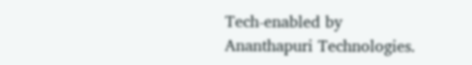Tech-enabled by Ananthapuri Technologies.